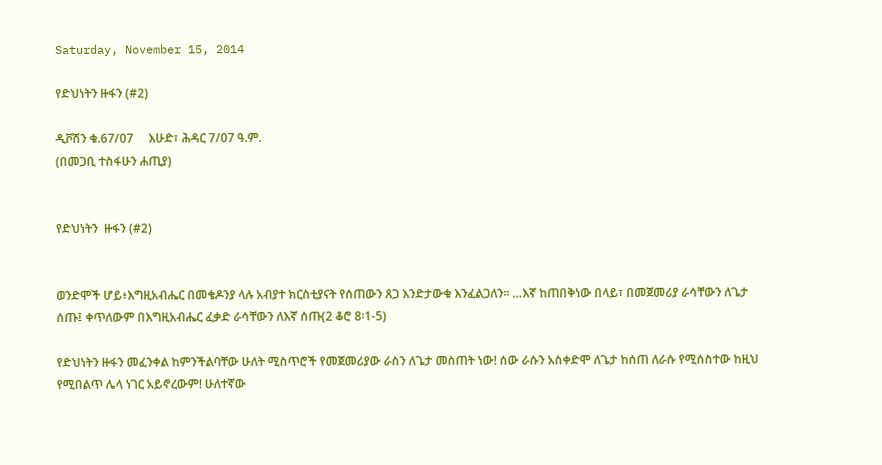Saturday, November 15, 2014

የድህነትን ዙፋን (#2)

ዲቮሽን ቁ.67/07     እሁድ፣ ሕዳር 7/07 ዓ.ም.
(በመጋቢ ተስፋሁን ሐጢያ)


የድህነትን  ዙፋን (#2)


ወንድሞች ሆይ፥እግዚአብሔር በመቄዶንያ ላሉ አብያተ ክርስቲያናት የሰጠውን ጸጋ እንድታውቁ እንፈልጋለን፡፡ …እኛ ከጠበቅነው በላይ፣ በመጀመሪያ ራሳቸውን ለጌታ ሰጡ፤ ቀጥለውም በእግዚአብሔር ፈቃድ ራሳቸውን ለእኛ ሰጡ(2 ቆሮ 8፡1-5)

የድህነትን ዙፋን መፈንቀል ከምንችልባቸው ሁለት ሚስጥሮች የመጀመሪያው ራስን ለጌታ መስጠት ነው! ሰው ራሱን አስቀድሞ ለጌታ ከሰጠ ለራሱ የሚሰስተው ከዚህ የሚበልጥ ሌላ ነገር አይኖረውም! ሁለተኛው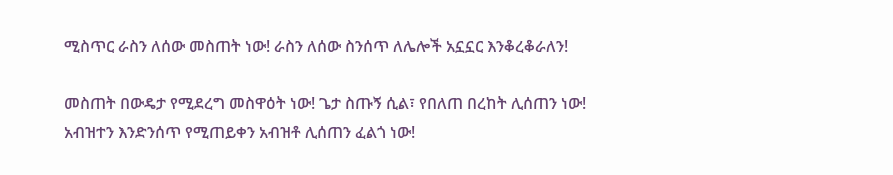ሚስጥር ራስን ለሰው መስጠት ነው! ራስን ለሰው ስንሰጥ ለሌሎች አኗኗር እንቆረቆራለን!

መስጠት በውዴታ የሚደረግ መስዋዕት ነው! ጌታ ስጡኝ ሲል፣ የበለጠ በረከት ሊሰጠን ነው! አብዝተን እንድንሰጥ የሚጠይቀን አብዝቶ ሊሰጠን ፈልጎ ነው!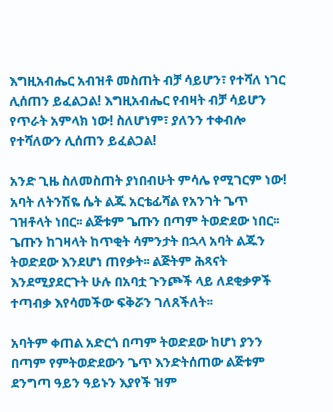እግዚአብሔር አብዝቶ መስጠት ብቻ ሳይሆን፣ የተሻለ ነገር ሊሰጠን ይፈልጋል! እግዚአብሔር የብዛት ብቻ ሳይሆን የጥራት አምላክ ነው! ስለሆነም፣ ያለንን ተቀብሎ የተሻለውን ሊሰጠን ይፈልጋል!

አንድ ጊዜ ስለመስጠት ያነበብሁት ምሳሌ የሚገርም ነው! አባት ለትንሽዬ ሴት ልጁ አርቴፊሻል የአንገት ጌጥ ገዝቶላት ነበር፡፡ ልጅቱም ጌጡን በጣም ትወድደው ነበር፡፡ ጌጡን ከገዛላት ከጥቂት ሳምንታት በኋላ አባት ልጁን ትወድደው እንደሆነ ጠየቃት፡፡ ልጅትም ሕጻናት እንደሚያደርጉት ሁሉ በአባቷ ጉንጮች ላይ ለደቂቃዎች ተጣብቃ እየሳመችው ፍቅሯን ገለጸችለት፡፡

አባትም ቀጠል አድርጎ በጣም ትወድደው ከሆነ ያንን በጣም የምትወድደውን ጌጥ እንድትሰጠው ልጅቱም ደንግጣ ዓይን ዓይኑን እያየች ዝም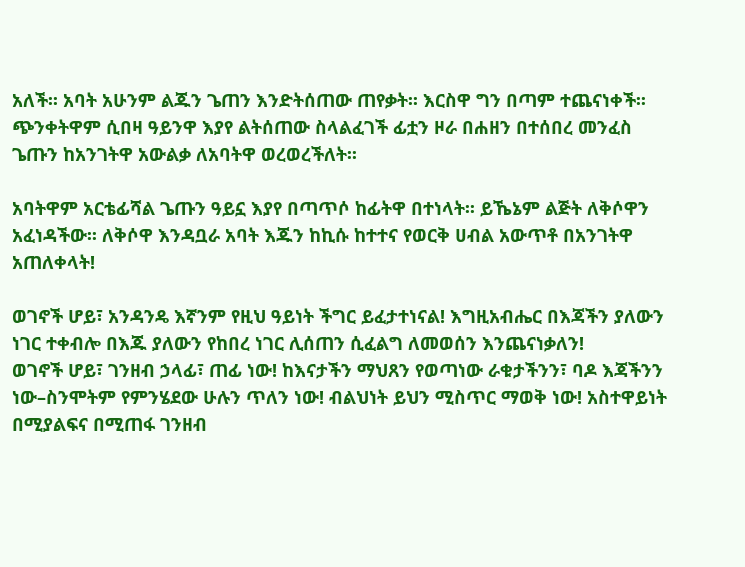አለች፡፡ አባት አሁንም ልጁን ጌጠን እንድትሰጠው ጠየቃት፡፡ እርስዋ ግን በጣም ተጨናነቀች፡፡ ጭንቀትዋም ሲበዛ ዓይንዋ እያየ ልትሰጠው ስላልፈገች ፊቷን ዞራ በሐዘን በተሰበረ መንፈስ ጌጡን ከአንገትዋ አውልቃ ለአባትዋ ወረወረችለት፡፡

አባትዋም አርቴፊሻል ጌጡን ዓይኗ እያየ በጣጥሶ ከፊትዋ በተነላት፡፡ ይኼኔም ልጅት ለቅሶዋን አፈነዳችው፡፡ ለቅሶዋ እንዳቧራ አባት እጁን ከኪሱ ከተተና የወርቅ ሀብል አውጥቶ በአንገትዋ አጠለቀላት!

ወገኖች ሆይ፣ አንዳንዴ እኛንም የዚህ ዓይነት ችግር ይፈታተነናል! እግዚአብሔር በእጃችን ያለውን ነገር ተቀብሎ በእጁ ያለውን የከበረ ነገር ሊሰጠን ሲፈልግ ለመወሰን እንጨናነቃለን!
ወገኖች ሆይ፣ ገንዘብ ኃላፊ፣ ጠፊ ነው! ከእናታችን ማህጸን የወጣነው ራቁታችንን፣ ባዶ እጃችንን ነው–ስንሞትም የምንሄደው ሁሉን ጥለን ነው! ብልህነት ይህን ሚስጥር ማወቅ ነው! አስተዋይነት በሚያልፍና በሚጠፋ ገንዘብ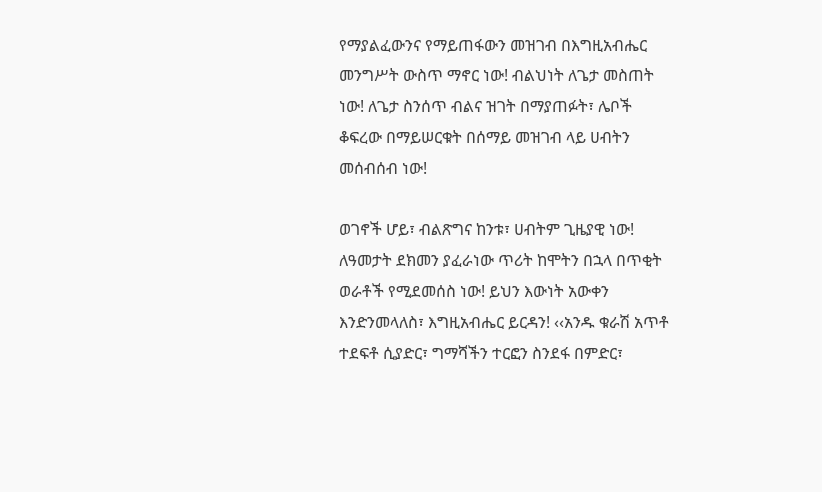የማያልፈውንና የማይጠፋውን መዝገብ በእግዚአብሔር መንግሥት ውስጥ ማኖር ነው! ብልህነት ለጌታ መስጠት ነው! ለጌታ ስንሰጥ ብልና ዝገት በማያጠፉት፣ ሌቦች ቆፍረው በማይሠርቁት በሰማይ መዝገብ ላይ ሀብትን መሰብሰብ ነው!

ወገኖች ሆይ፣ ብልጽግና ከንቱ፣ ሀብትም ጊዜያዊ ነው! ለዓመታት ደክመን ያፈራነው ጥሪት ከሞትን በኋላ በጥቂት ወራቶች የሚደመሰስ ነው! ይህን እውነት አውቀን እንድንመላለስ፣ እግዚአብሔር ይርዳን! ‹‹አንዱ ቁራሽ አጥቶ ተደፍቶ ሲያድር፣ ግማሻችን ተርፎን ስንደፋ በምድር፣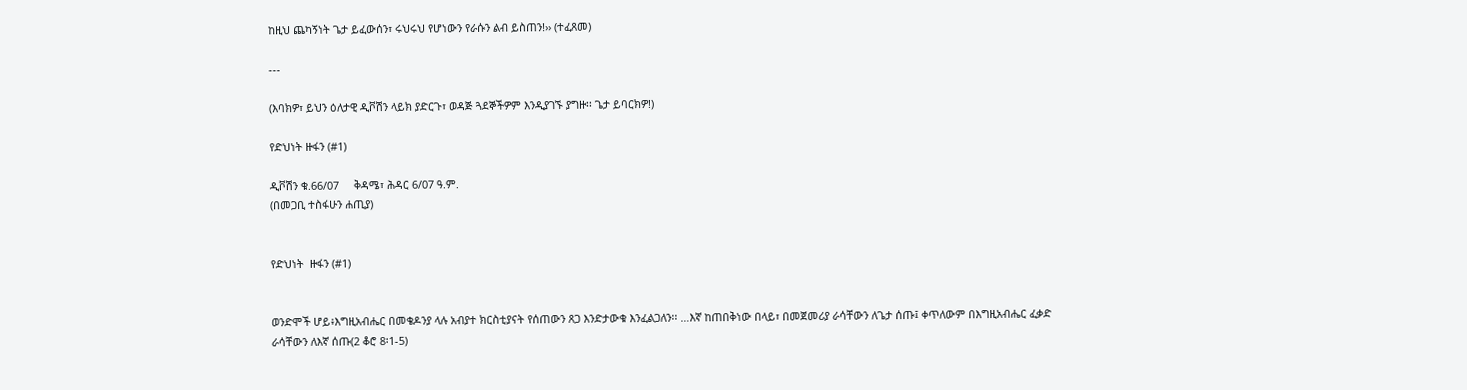ከዚህ ጨካኝነት ጌታ ይፈውሰን፣ ሩህሩህ የሆነውን የራሱን ልብ ይስጠን!›› (ተፈጸመ)

---

(እባክዎ፣ ይህን ዕለታዊ ዲቮሽን ላይክ ያድርጉ፣ ወዳጅ ጓደኞችዎም እንዲያገኙ ያግዙ፡፡ ጌታ ይባርክዎ!)

የድህነት ዙፋን (#1)

ዲቮሽን ቁ.66/07     ቅዳሜ፣ ሕዳር 6/07 ዓ.ም.
(በመጋቢ ተስፋሁን ሐጢያ)


የድህነት  ዙፋን (#1)


ወንድሞች ሆይ፥እግዚአብሔር በመቄዶንያ ላሉ አብያተ ክርስቲያናት የሰጠውን ጸጋ እንድታውቁ እንፈልጋለን፡፡ …እኛ ከጠበቅነው በላይ፣ በመጀመሪያ ራሳቸውን ለጌታ ሰጡ፤ ቀጥለውም በእግዚአብሔር ፈቃድ ራሳቸውን ለእኛ ሰጡ(2 ቆሮ 8፡1-5)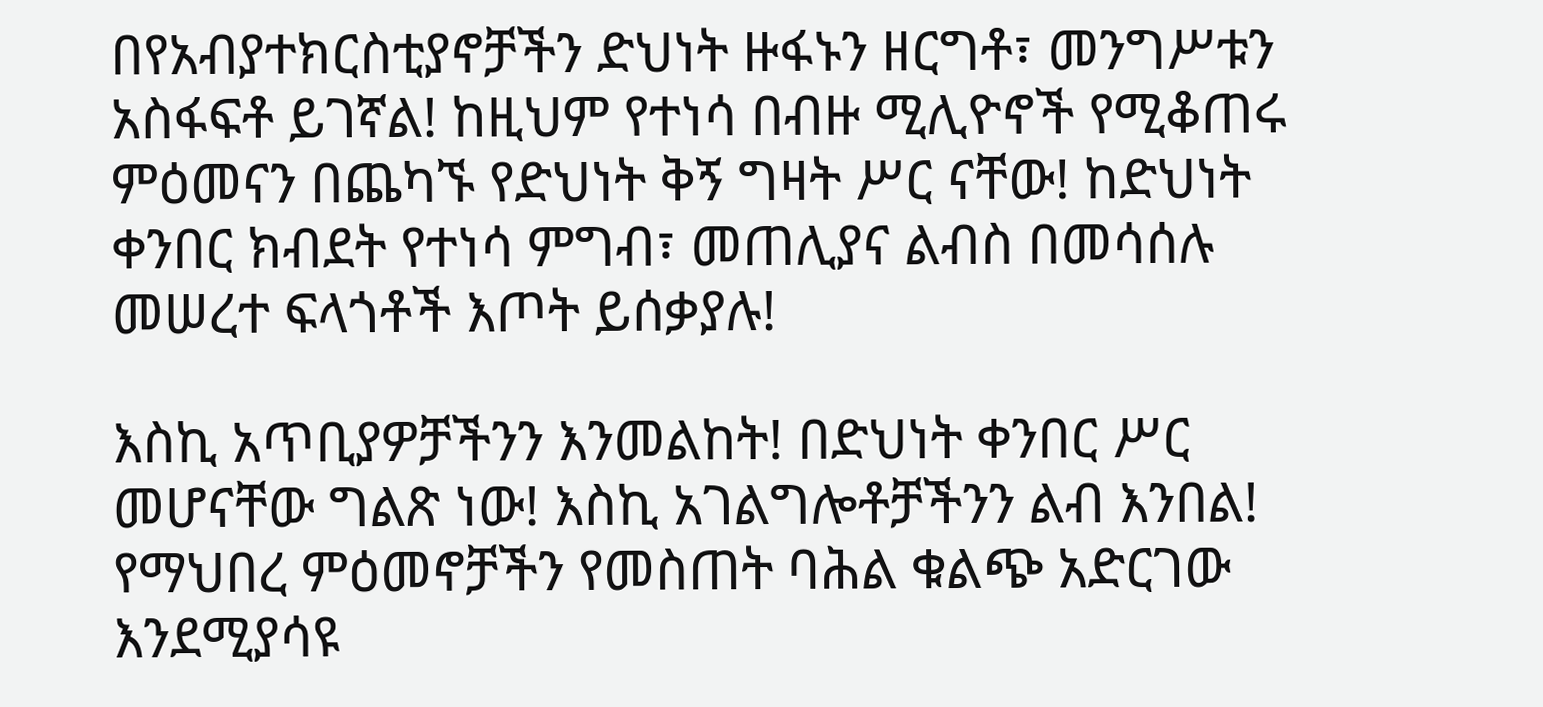በየአብያተክርስቲያኖቻችን ድህነት ዙፋኑን ዘርግቶ፣ መንግሥቱን አስፋፍቶ ይገኛል! ከዚህም የተነሳ በብዙ ሚሊዮኖች የሚቆጠሩ ምዕመናን በጨካኙ የድህነት ቅኝ ግዛት ሥር ናቸው! ከድህነት ቀንበር ክብደት የተነሳ ምግብ፣ መጠሊያና ልብስ በመሳሰሉ መሠረተ ፍላጎቶች እጦት ይሰቃያሉ!

እስኪ አጥቢያዎቻችንን እንመልከት! በድህነት ቀንበር ሥር መሆናቸው ግልጽ ነው! እስኪ አገልግሎቶቻችንን ልብ እንበል! የማህበረ ምዕመኖቻችን የመስጠት ባሕል ቁልጭ አድርገው እንደሚያሳዩ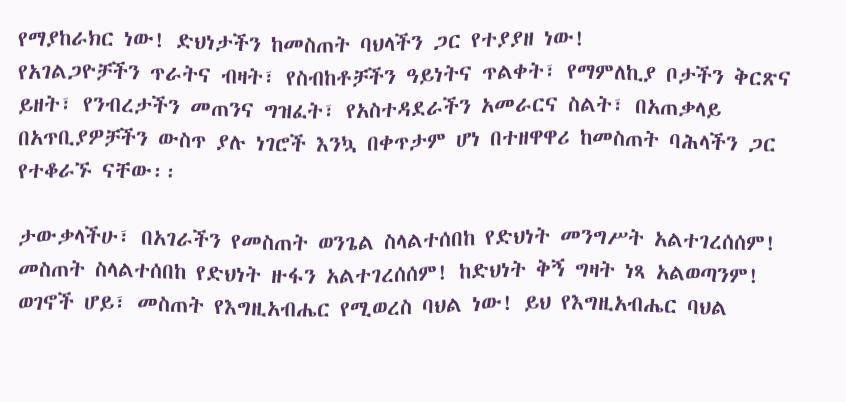የማያከራክር ነው! ድህነታችን ከመስጠት ባህላችን ጋር የተያያዘ ነው!
የአገልጋዮቻችን ጥራትና ብዛት፣ የስብከቶቻችን ዓይነትና ጥልቀት፣ የማምለኪያ ቦታችን ቅርጽና ይዘት፣ የንብረታችን መጠንና ግዝፈት፣ የአስተዳደራችን አመራርና ስልት፣ በአጠቃላይ በአጥቢያዎቻችን ውስጥ ያሉ ነገሮች እንኳ በቀጥታም ሆነ በተዘዋዋሪ ከመስጠት ባሕላችን ጋር የተቆራኙ ናቸው፡፡

ታውቃላችሁ፣ በአገራችን የመስጠት ወንጌል ስላልተሰበከ የድህነት መንግሥት አልተገረሰሰም! መስጠት ስላልተሰበከ የድህነት ዙፋን አልተገረሰሰም! ከድህነት ቅኝ ግዛት ነጻ አልወጣንም!
ወገኖች ሆይ፣ መስጠት የእግዚአብሔር የሚወረስ ባህል ነው! ይህ የእግዚአብሔር ባህል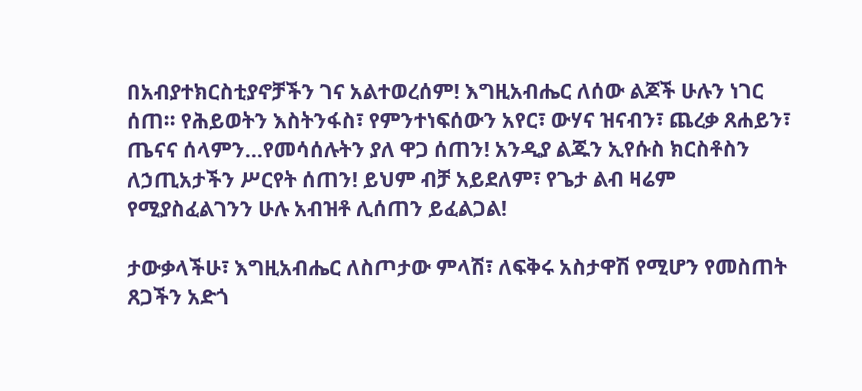በአብያተክርስቲያኖቻችን ገና አልተወረሰም! እግዚአብሔር ለሰው ልጆች ሁሉን ነገር ሰጠ፡፡ የሕይወትን እስትንፋስ፣ የምንተነፍሰውን አየር፣ ውሃና ዝናብን፣ ጨረቃ ጸሐይን፣ ጤናና ሰላምን…የመሳሰሉትን ያለ ዋጋ ሰጠን! አንዲያ ልጁን ኢየሱስ ክርስቶስን ለኃጢአታችን ሥርየት ሰጠን! ይህም ብቻ አይደለም፣ የጌታ ልብ ዛሬም የሚያስፈልገንን ሁሉ አብዝቶ ሊሰጠን ይፈልጋል!

ታውቃላችሁ፣ እግዚአብሔር ለስጦታው ምላሽ፣ ለፍቅሩ አስታዋሽ የሚሆን የመስጠት ጸጋችን አድጎ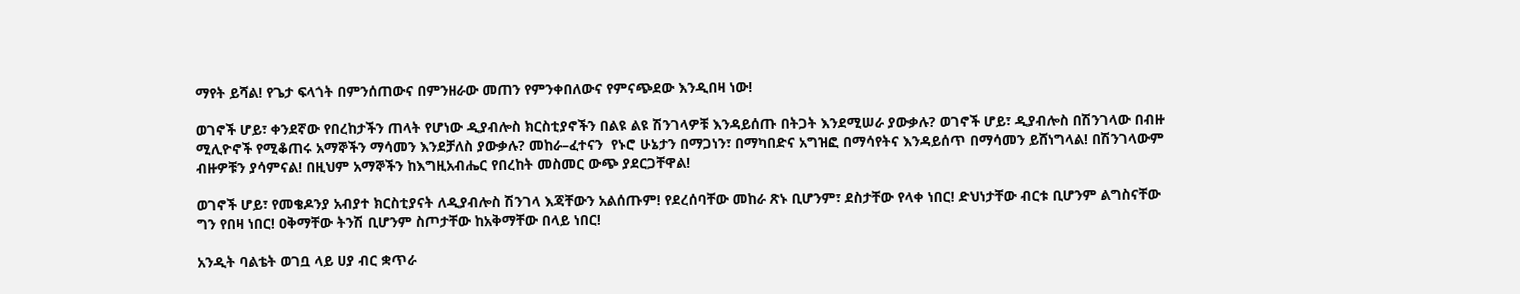ማየት ይሻል! የጌታ ፍላጎት በምንሰጠውና በምንዘራው መጠን የምንቀበለውና የምናጭደው እንዲበዛ ነው!

ወገኖች ሆይ፣ ቀንደኛው የበረከታችን ጠላት የሆነው ዲያብሎስ ክርስቲያኖችን በልዩ ልዩ ሽንገላዎቹ እንዳይሰጡ በትጋት እንደሚሠራ ያውቃሉ? ወገኖች ሆይ፣ ዲያብሎስ በሽንገላው በብዙ ሚሊዮኖች የሚቆጠሩ አማኞችን ማሳመን እንደቻለስ ያውቃሉ? መከራ–ፈተናን  የኑሮ ሁኔታን በማጋነን፣ በማካበድና አግዝፎ በማሳየትና እንዳይሰጥ በማሳመን ይሸነግላል! በሽንገላውም ብዙዎቹን ያሳምናል! በዚህም አማኞችን ከእግዚአብሔር የበረከት መስመር ውጭ ያደርጋቸዋል!

ወገኖች ሆይ፣ የመቄዶንያ አብያተ ክርስቲያናት ለዲያብሎስ ሽንገላ እጃቸውን አልሰጡም! የደረሰባቸው መከራ ጽኑ ቢሆንም፣ ደስታቸው የላቀ ነበር! ድህነታቸው ብርቱ ቢሆንም ልግስናቸው ግን የበዛ ነበር! ዐቅማቸው ትንሽ ቢሆንም ስጦታቸው ከአቅማቸው በላይ ነበር!

አንዲት ባልቴት ወገቧ ላይ ሀያ ብር ቋጥራ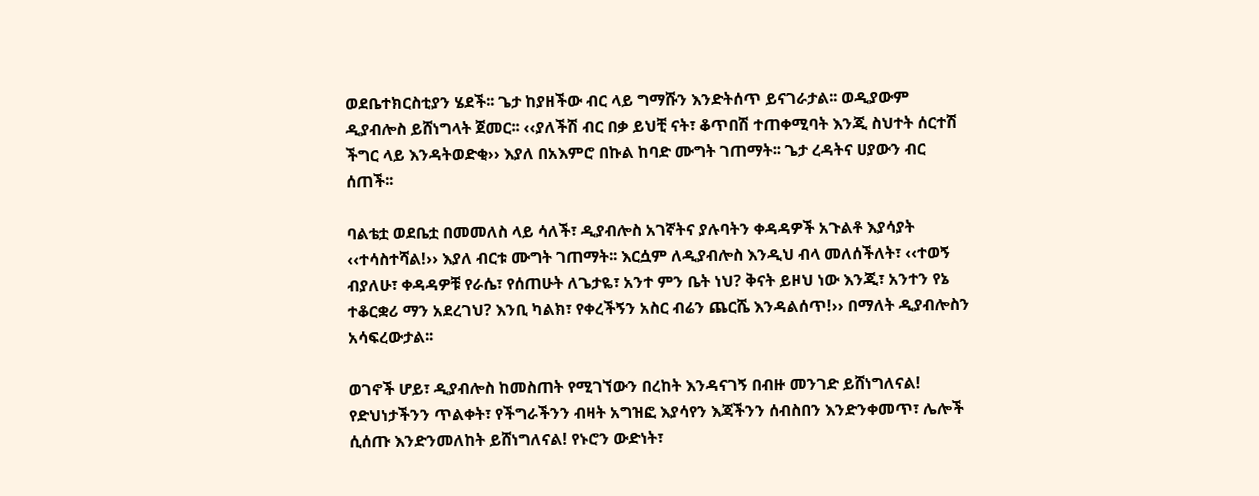ወደቤተክርስቲያን ሄደች፡፡ ጌታ ከያዘችው ብር ላይ ግማሹን እንድትሰጥ ይናገራታል፡፡ ወዲያውም ዲያብሎስ ይሸነግላት ጀመር፡፡ ‹‹ያለችሽ ብር በቃ ይህቺ ናት፣ ቆጥበሽ ተጠቀሚባት እንጂ ስህተት ሰርተሽ ችግር ላይ እንዳትወድቂ›› እያለ በአእምሮ በኩል ከባድ ሙግት ገጠማት፡፡ ጌታ ረዳትና ሀያውን ብር ሰጠች፡፡

ባልቴቷ ወደቤቷ በመመለስ ላይ ሳለች፣ ዲያብሎስ አገኛትና ያሉባትን ቀዳዳዎች አጉልቶ እያሳያት ‹‹ተሳስተሻል!›› እያለ ብርቱ ሙግት ገጠማት፡፡ እርሷም ለዲያብሎስ እንዲህ ብላ መለሰችለት፣ ‹‹ተወኝ ብያለሁ፣ ቀዳዳዎቹ የራሴ፣ የሰጠሁት ለጌታዬ፣ አንተ ምን ቤት ነህ? ቅናት ይዞህ ነው እንጂ፣ አንተን የኔ ተቆርቋሪ ማን አደረገህ? እንቢ ካልክ፣ የቀረችኝን አስር ብሬን ጨርሼ እንዳልሰጥ!›› በማለት ዲያብሎስን አሳፍረውታል፡፡

ወገኖች ሆይ፣ ዲያብሎስ ከመስጠት የሚገኘውን በረከት እንዳናገኝ በብዙ መንገድ ይሸነግለናል! የድህነታችንን ጥልቀት፣ የችግራችንን ብዛት አግዝፎ እያሳየን እጃችንን ሰብስበን እንድንቀመጥ፣ ሌሎች ሲሰጡ እንድንመለከት ይሸነግለናል! የኑሮን ውድነት፣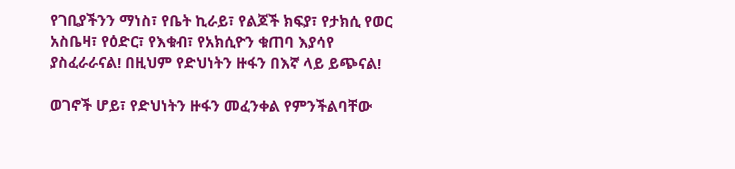የገቢያችንን ማነስ፣ የቤት ኪራይ፣ የልጆች ክፍያ፣ የታክሲ የወር አስቤዛ፣ የዕድር፣ የእቁብ፣ የአክሲዮን ቁጠባ እያሳየ ያስፈራራናል! በዚህም የድህነትን ዙፋን በእኛ ላይ ይጭናል!

ወገኖች ሆይ፣ የድህነትን ዙፋን መፈንቀል የምንችልባቸው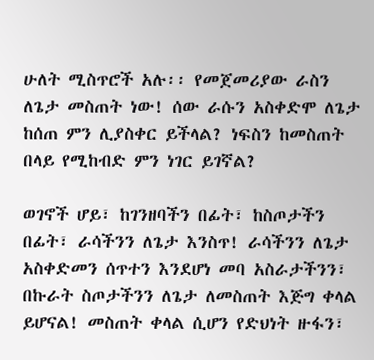ሁለት ሚስጥሮች አሉ፡፡ የመጀመሪያው ራስን ለጌታ መስጠት ነው! ሰው ራሱን አስቀድሞ ለጌታ ከሰጠ ምን ሊያስቀር ይችላል? ነፍስን ከመስጠት በላይ የሚከብድ ምን ነገር ይገኛል?

ወገኖች ሆይ፣ ከገንዘባችን በፊት፣ ከስጦታችን በፊት፣ ራሳችንን ለጌታ እንስጥ! ራሳችንን ለጌታ አስቀድመን ሰጥተን እንደሆነ መባ አስራታችንን፣ በኩራት ስጦታችንን ለጌታ ለመስጠት እጅግ ቀላል ይሆናል! መስጠት ቀላል ሲሆን የድህነት ዙፋን፣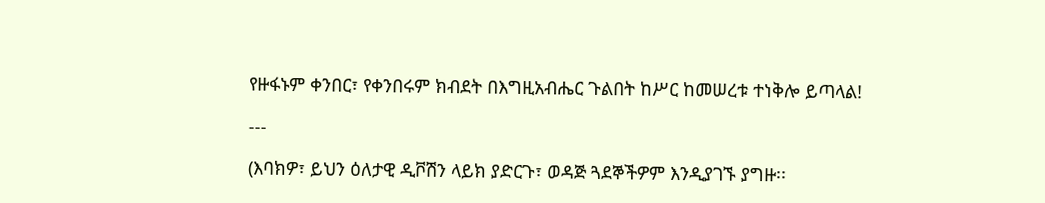የዙፋኑም ቀንበር፣ የቀንበሩም ክብደት በእግዚአብሔር ጉልበት ከሥር ከመሠረቱ ተነቅሎ ይጣላል!

---

(እባክዎ፣ ይህን ዕለታዊ ዲቮሽን ላይክ ያድርጉ፣ ወዳጅ ጓደኞችዎም እንዲያገኙ ያግዙ፡፡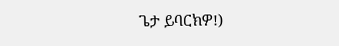ጌታ ይባርክዎ!)